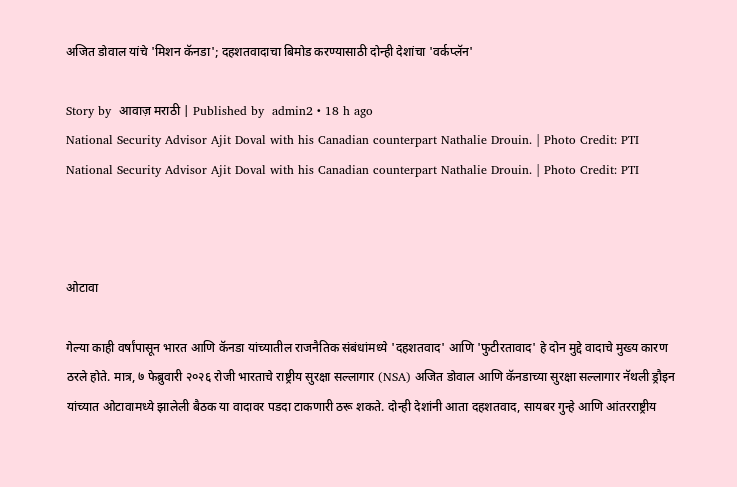अजित डोवाल यांचे 'मिशन कॅनडा'; दहशतवादाचा बिमोड करण्यासाठी दोन्ही देशांचा 'वर्कप्लॅन'

Story by  आवाज़ मराठी | Published by  admin2 • 18 h ago
National Security Advisor Ajit Doval with his Canadian counterpart Nathalie Drouin. | Photo Credit: PTI
National Security Advisor Ajit Doval with his Canadian counterpart Nathalie Drouin. | Photo Credit: PTI



ओटावा

गेल्या काही वर्षांपासून भारत आणि कॅनडा यांच्यातील राजनैतिक संबंधांमध्ये 'दहशतवाद' आणि 'फुटीरतावाद' हे दोन मुद्दे वादाचे मुख्य कारण ठरले होते. मात्र, ७ फेब्रुवारी २०२६ रोजी भारताचे राष्ट्रीय सुरक्षा सल्लागार (NSA) अजित डोवाल आणि कॅनडाच्या सुरक्षा सल्लागार नॅथली ड्रौइन यांच्यात ओटावामध्ये झालेली बैठक या वादावर पडदा टाकणारी ठरू शकते. दोन्ही देशांनी आता दहशतवाद, सायबर गुन्हे आणि आंतरराष्ट्रीय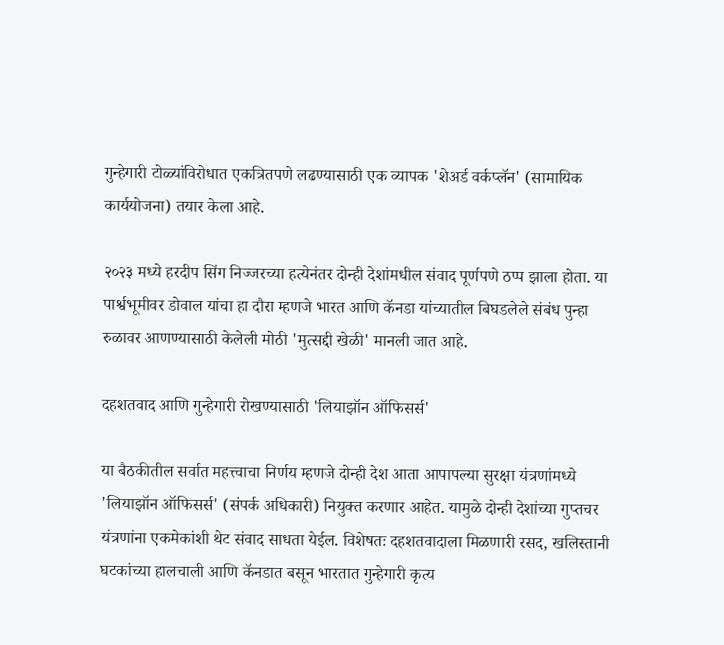गुन्हेगारी टोळ्यांविरोधात एकत्रितपणे लढण्यासाठी एक व्यापक 'शेअर्ड वर्कप्लॅन' (सामायिक कार्ययोजना) तयार केला आहे.

२०२३ मध्ये हरदीप सिंग निज्जरच्या हत्येनंतर दोन्ही देशांमधील संवाद पूर्णपणे ठप्प झाला होता. या पार्श्वभूमीवर डोवाल यांचा हा दौरा म्हणजे भारत आणि कॅनडा यांच्यातील बिघडलेले संबंध पुन्हा रुळावर आणण्यासाठी केलेली मोठी 'मुत्सद्दी खेळी' मानली जात आहे.

दहशतवाद आणि गुन्हेगारी रोखण्यासाठी 'लियाझॉन ऑफिसर्स'

या बैठकीतील सर्वात महत्त्वाचा निर्णय म्हणजे दोन्ही देश आता आपापल्या सुरक्षा यंत्रणांमध्ये 'लियाझॉन ऑफिसर्स' (संपर्क अधिकारी) नियुक्त करणार आहेत. यामुळे दोन्ही देशांच्या गुप्तचर यंत्रणांना एकमेकांशी थेट संवाद साधता येईल. विशेषतः दहशतवादाला मिळणारी रसद, खलिस्तानी घटकांच्या हालचाली आणि कॅनडात बसून भारतात गुन्हेगारी कृत्य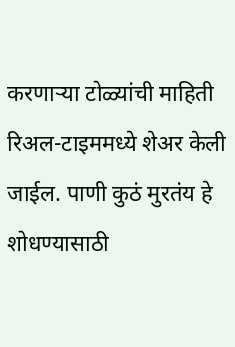करणाऱ्या टोळ्यांची माहिती रिअल-टाइममध्ये शेअर केली जाईल. पाणी कुठं मुरतंय हे शोधण्यासाठी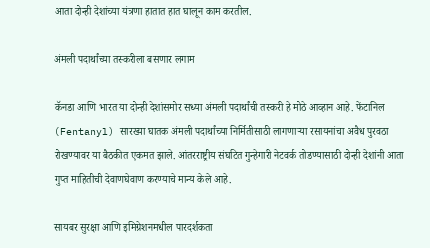आता दोन्ही देशांच्या यंत्रणा हातात हात घालून काम करतील.

अंमली पदार्थांच्या तस्करीला बसणार लगाम

कॅनडा आणि भारत या दोन्ही देशांसमोर सध्या अंमली पदार्थांची तस्करी हे मोठे आव्हान आहे. फेंटानिल (Fentanyl) सारख्या घातक अंमली पदार्थांच्या निर्मितीसाठी लागणाऱ्या रसायनांचा अवैध पुरवठा रोखण्यावर या बैठकीत एकमत झाले. आंतरराष्ट्रीय संघटित गुन्हेगारी नेटवर्क तोडण्यासाठी दोन्ही देशांनी आता गुप्त माहितीची देवाणघेवाण करण्याचे मान्य केले आहे.

सायबर सुरक्षा आणि इमिग्रेशनमधील पारदर्शकता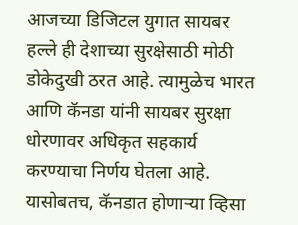आजच्या डिजिटल युगात सायबर हल्ले ही देशाच्या सुरक्षेसाठी मोठी डोकेदुखी ठरत आहे. त्यामुळेच भारत आणि कॅनडा यांनी सायबर सुरक्षा धोरणावर अधिकृत सहकार्य करण्याचा निर्णय घेतला आहे. यासोबतच, कॅनडात होणाऱ्या व्हिसा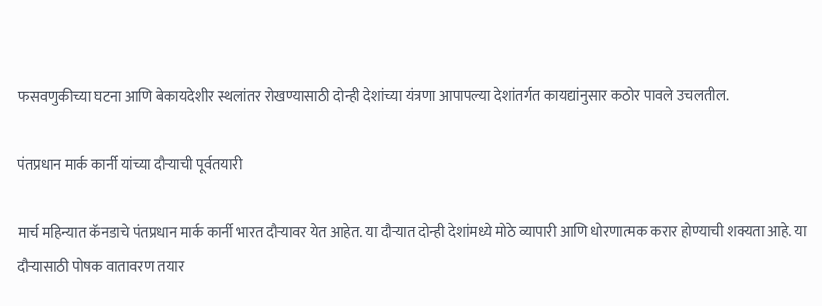फसवणुकीच्या घटना आणि बेकायदेशीर स्थलांतर रोखण्यासाठी दोन्ही देशांच्या यंत्रणा आपापल्या देशांतर्गत कायद्यांनुसार कठोर पावले उचलतील.

पंतप्रधान मार्क कार्नी यांच्या दौऱ्याची पूर्वतयारी

मार्च महिन्यात कॅनडाचे पंतप्रधान मार्क कार्नी भारत दौऱ्यावर येत आहेत. या दौऱ्यात दोन्ही देशांमध्ये मोठे व्यापारी आणि धोरणात्मक करार होण्याची शक्यता आहे. या दौऱ्यासाठी पोषक वातावरण तयार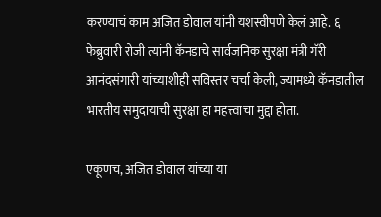करण्याचं काम अजित डोवाल यांनी यशस्वीपणे केलं आहे. ६ फेब्रुवारी रोजी त्यांनी कॅनडाचे सार्वजनिक सुरक्षा मंत्री गॅरी आनंदसंगारी यांच्याशीही सविस्तर चर्चा केली, ज्यामध्ये कॅनडातील भारतीय समुदायाची सुरक्षा हा महत्त्वाचा मुद्दा होता.

एकूणच, अजित डोवाल यांच्या या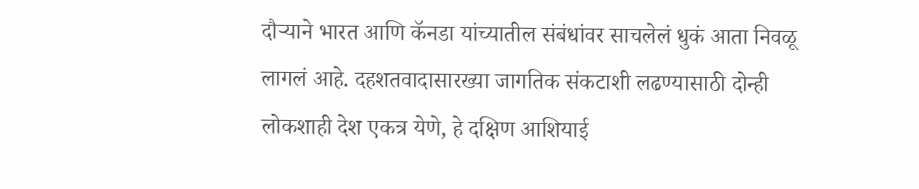दौऱ्याने भारत आणि कॅनडा यांच्यातील संबंधांवर साचलेलं धुकं आता निवळू लागलं आहे. दहशतवादासारख्या जागतिक संकटाशी लढण्यासाठी दोन्ही लोकशाही देश एकत्र येणे, हे दक्षिण आशियाई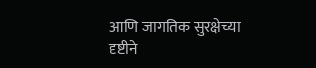आणि जागतिक सुरक्षेच्या दृष्टीने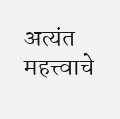अत्यंत महत्त्वाचे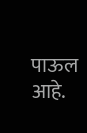पाऊल आहे.